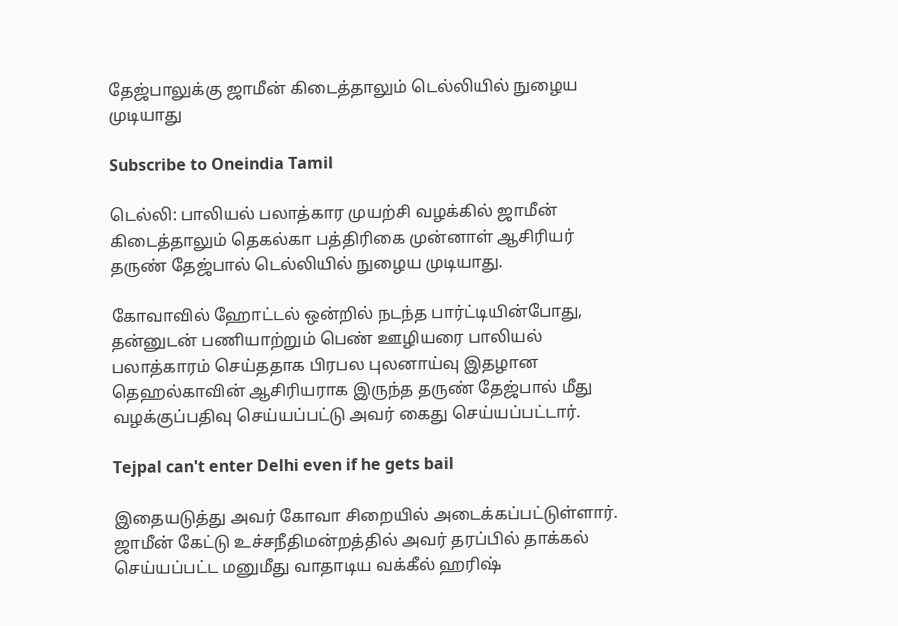தேஜ்பாலுக்கு ஜாமீன் கிடைத்தாலும் டெல்லியில் நுழைய முடியாது

Subscribe to Oneindia Tamil

டெல்லி: பாலியல் பலாத்கார முயற்சி வழக்கில் ஜாமீன் கிடைத்தாலும் தெகல்கா பத்திரிகை முன்னாள் ஆசிரியர் தருண் தேஜ்பால் டெல்லியில் நுழைய முடியாது.

கோவாவில் ஹோட்டல் ஒன்றில் நடந்த பார்ட்டியின்போது, தன்னுடன் பணியாற்றும் பெண் ஊழியரை பாலியல் பலாத்காரம் செய்ததாக பிரபல புலனாய்வு இதழான தெஹல்காவின் ஆசிரியராக இருந்த தருண் தேஜ்பால் மீது வழக்குப்பதிவு செய்யப்பட்டு அவர் கைது செய்யப்பட்டார்.

Tejpal can't enter Delhi even if he gets bail

இதையடுத்து அவர் கோவா சிறையில் அடைக்கப்பட்டுள்ளார். ஜாமீன் கேட்டு உச்சநீதிமன்றத்தில் அவர் தரப்பில் தாக்கல் செய்யப்பட்ட மனுமீது வாதாடிய வக்கீல் ஹரிஷ்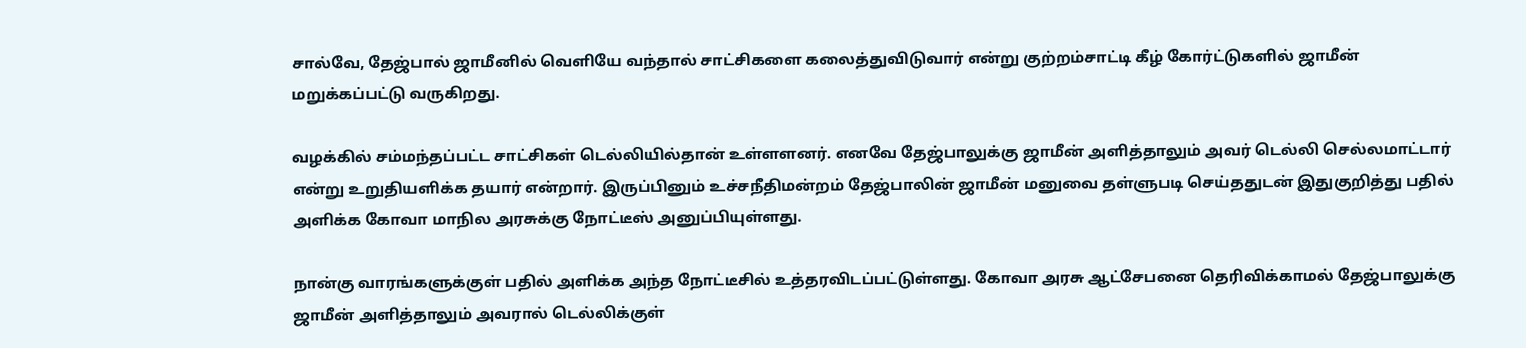சால்வே, தேஜ்பால் ஜாமீனில் வெளியே வந்தால் சாட்சிகளை கலைத்துவிடுவார் என்று குற்றம்சாட்டி கீழ் கோர்ட்டுகளில் ஜாமீன் மறுக்கப்பட்டு வருகிறது.

வழக்கில் சம்மந்தப்பட்ட சாட்சிகள் டெல்லியில்தான் உள்ளளனர். எனவே தேஜ்பாலுக்கு ஜாமீன் அளித்தாலும் அவர் டெல்லி செல்லமாட்டார் என்று உறுதியளிக்க தயார் என்றார். இருப்பினும் உச்சநீதிமன்றம் தேஜ்பாலின் ஜாமீன் மனுவை தள்ளுபடி செய்ததுடன் இதுகுறித்து பதில் அளிக்க கோவா மாநில அரசுக்கு நோட்டீஸ் அனுப்பியுள்ளது.

நான்கு வாரங்களுக்குள் பதில் அளிக்க அந்த நோட்டீசில் உத்தரவிடப்பட்டுள்ளது. கோவா அரசு ஆட்சேபனை தெரிவிக்காமல் தேஜ்பாலுக்கு ஜாமீன் அளித்தாலும் அவரால் டெல்லிக்குள்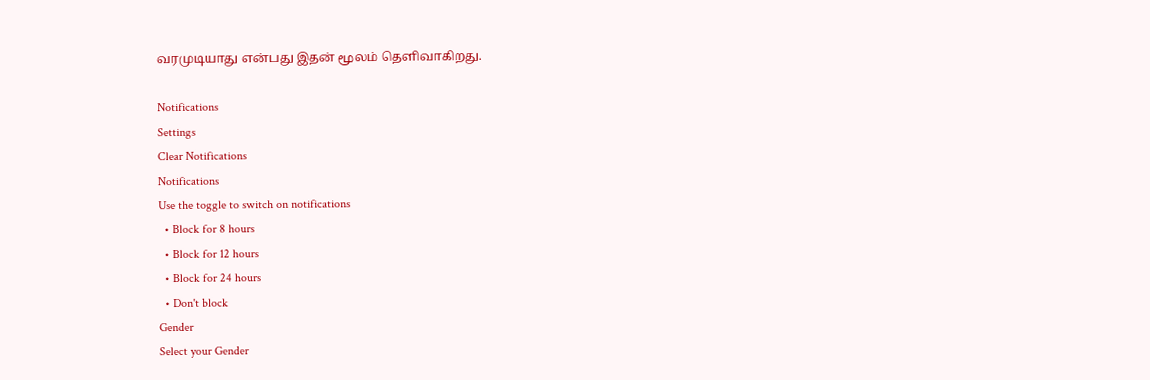வரமுடியாது என்பது இதன் மூலம் தெளிவாகிறது.

Notifications
Settings
Clear Notifications
Notifications
Use the toggle to switch on notifications
  • Block for 8 hours
  • Block for 12 hours
  • Block for 24 hours
  • Don't block
Gender
Select your Gender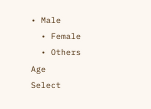• Male
  • Female
  • Others
Age
Select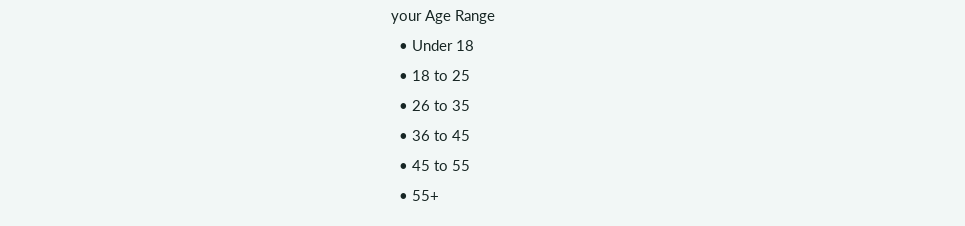your Age Range
  • Under 18
  • 18 to 25
  • 26 to 35
  • 36 to 45
  • 45 to 55
  • 55+